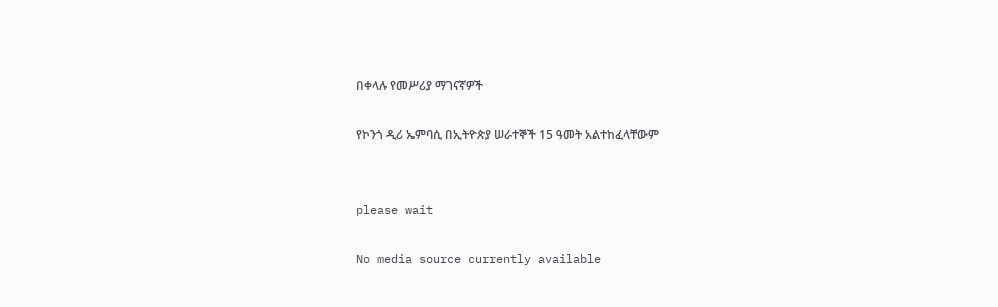በቀላሉ የመሥሪያ ማገናኛዎች

የኮንጎ ዲሪ ኤምባሲ በኢትዮጵያ ሠራተኞች 15 ዓመት አልተከፈላቸውም


please wait

No media source currently available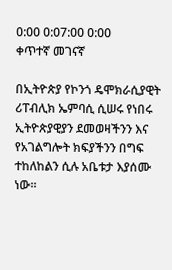0:00 0:07:00 0:00
ቀጥተኛ መገናኛ

በኢትዮጵያ የኮንጎ ዴሞክራሲያዊት ሪፐብሊክ ኤምባሲ ሲሠሩ የነበሩ ኢትዮጵያዊያን ደመወዛችንን እና የአገልግሎት ክፍያችንን በግፍ ተከለከልን ሲሉ አቤቱታ እያሰሙ ነው፡፡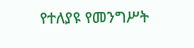የተለያዩ የመንግሥት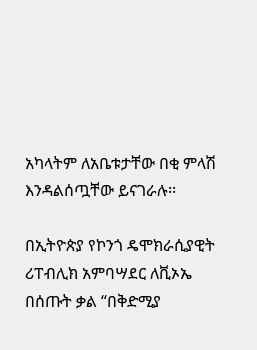አካላትም ለአቤቱታቸው በቂ ምላሽ እንዳልሰጧቸው ይናገራሉ፡፡

በኢትዮጵያ የኮንጎ ዴሞክራሲያዊት ሪፐብሊክ አምባሣደር ለቪኦኤ በሰጡት ቃል “በቅድሚያ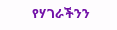የሃገራችንን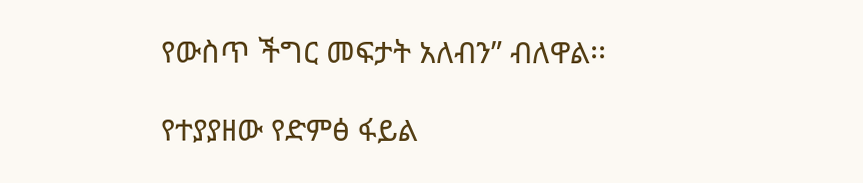የውስጥ ችግር መፍታት አለብን” ብለዋል፡፡

የተያያዘው የድምፅ ፋይል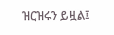ዝርዝሩን ይዟል፤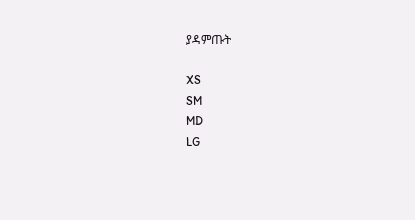ያዳምጡት

XS
SM
MD
LG